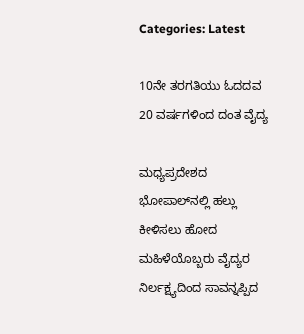Categories: Latest

10ನೇ ತರಗತಿಯು ಓದದವ 20 ವರ್ಷಗಳಿಂದ ದಂತ ವೈದ್ಯ

ಮಧ್ಯಪ್ರದೇಶದ ಭೋಪಾಲ್‌ನಲ್ಲಿ ಹಲ್ಲು ಕೀಳಿಸಲು ಹೋದ ಮಹಿಳೆಯೊಬ್ಬರು ವೈದ್ಯರ ನಿರ್ಲಕ್ಷ್ಯದಿಂದ ಸಾವನ್ನಪ್ಪಿದ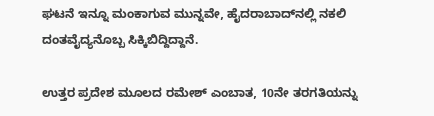ಘಟನೆ ಇನ್ನೂ ಮಂಕಾಗುವ ಮುನ್ನವೇ, ಹೈದರಾಬಾದ್‌ನಲ್ಲಿ ನಕಲಿ ದಂತವೈದ್ಯನೊಬ್ಬ ಸಿಕ್ಕಿಬಿದ್ದಿದ್ದಾನೆ.

ಉತ್ತರ ಪ್ರದೇಶ ಮೂಲದ ರಮೇಶ್ ಎಂಬಾತ, 10ನೇ ತರಗತಿಯನ್ನು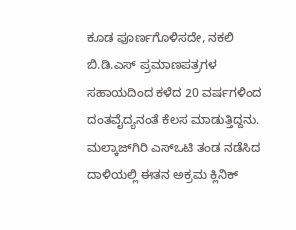ಕೂಡ ಪೂರ್ಣಗೊಳಿಸದೇ, ನಕಲಿ ಬಿ.ಡಿ.ಎಸ್ ಪ್ರಮಾಣಪತ್ರಗಳ ಸಹಾಯದಿಂದ ಕಳೆದ 20 ವರ್ಷಗಳಿಂದ ದಂತವೈದ್ಯನಂತೆ ಕೆಲಸ ಮಾಡುತ್ತಿದ್ದನು. ಮಲ್ಕಾಜ್‌ಗಿರಿ ಎಸ್‌ಒಟಿ ತಂಡ ನಡೆಸಿದ ದಾಳಿಯಲ್ಲಿ ಈತನ ಅಕ್ರಮ ಕ್ಲಿನಿಕ್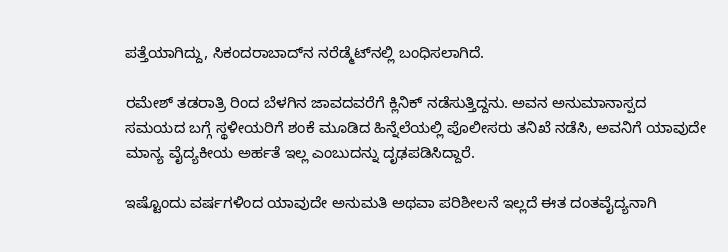ಪತ್ತೆಯಾಗಿದ್ದು, ಸಿಕಂದರಾಬಾದ್‌ನ ನರೆಡ್ಮೆಟ್‌ನಲ್ಲಿ ಬಂಧಿಸಲಾಗಿದೆ.

ರಮೇಶ್ ತಡರಾತ್ರಿ ರಿಂದ ಬೆಳಗಿನ ಜಾವದವರೆಗೆ ಕ್ಲಿನಿಕ್ ನಡೆಸುತ್ತಿದ್ದನು. ಅವನ ಅನುಮಾನಾಸ್ಪದ ಸಮಯದ ಬಗ್ಗೆ ಸ್ಥಳೀಯರಿಗೆ ಶಂಕೆ ಮೂಡಿದ ಹಿನ್ನೆಲೆಯಲ್ಲಿ ಪೊಲೀಸರು ತನಿಖೆ ನಡೆಸಿ, ಅವನಿಗೆ ಯಾವುದೇ ಮಾನ್ಯ ವೈದ್ಯಕೀಯ ಅರ್ಹತೆ ಇಲ್ಲ ಎಂಬುದನ್ನು ದೃಢಪಡಿಸಿದ್ದಾರೆ.

ಇಷ್ಟೊಂದು ವರ್ಷಗಳಿಂದ ಯಾವುದೇ ಅನುಮತಿ ಅಥವಾ ಪರಿಶೀಲನೆ ಇಲ್ಲದೆ ಈತ ದಂತವೈದ್ಯನಾಗಿ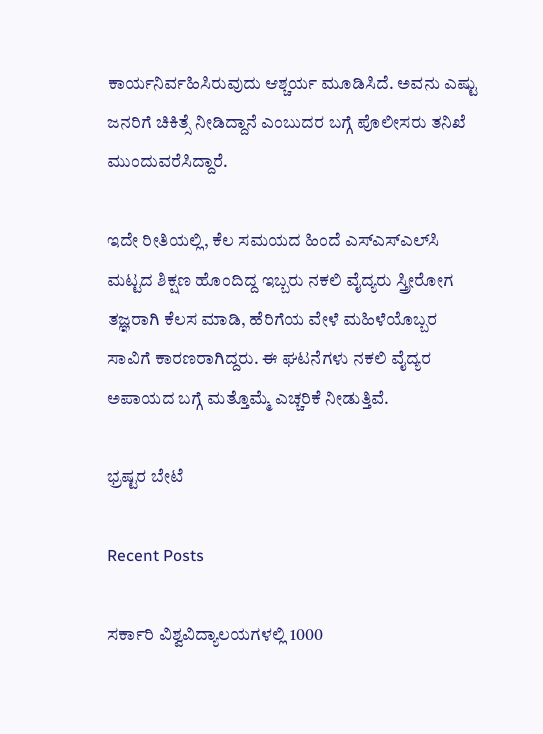ಕಾರ್ಯನಿರ್ವಹಿಸಿರುವುದು ಆಶ್ಚರ್ಯ ಮೂಡಿಸಿದೆ. ಅವನು ಎಷ್ಟು ಜನರಿಗೆ ಚಿಕಿತ್ಸೆ ನೀಡಿದ್ದಾನೆ ಎಂಬುದರ ಬಗ್ಗೆ ಪೊಲೀಸರು ತನಿಖೆ ಮುಂದುವರೆಸಿದ್ದಾರೆ.

ಇದೇ ರೀತಿಯಲ್ಲಿ, ಕೆಲ ಸಮಯದ ಹಿಂದೆ ಎಸ್‌ಎಸ್‌ಎಲ್‌ಸಿ ಮಟ್ಟದ ಶಿಕ್ಷಣ ಹೊಂದಿದ್ದ ಇಬ್ಬರು ನಕಲಿ ವೈದ್ಯರು ಸ್ತ್ರೀರೋಗ ತಜ್ಞರಾಗಿ ಕೆಲಸ ಮಾಡಿ, ಹೆರಿಗೆಯ ವೇಳೆ ಮಹಿಳೆಯೊಬ್ಬರ ಸಾವಿಗೆ ಕಾರಣರಾಗಿದ್ದರು. ಈ ಘಟನೆಗಳು ನಕಲಿ ವೈದ್ಯರ ಅಪಾಯದ ಬಗ್ಗೆ ಮತ್ತೊಮ್ಮೆ ಎಚ್ಚರಿಕೆ ನೀಡುತ್ತಿವೆ.

ಭ್ರಷ್ಟರ ಬೇಟೆ

Recent Posts

ಸರ್ಕಾರಿ ವಿಶ್ವವಿದ್ಯಾಲಯಗಳಲ್ಲಿ 1000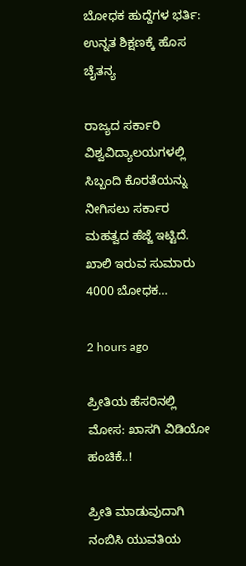ಬೋಧಕ ಹುದ್ದೆಗಳ ಭರ್ತಿ: ಉನ್ನತ ಶಿಕ್ಷಣಕ್ಕೆ ಹೊಸ ಚೈತನ್ಯ

ರಾಜ್ಯದ ಸರ್ಕಾರಿ ವಿಶ್ವವಿದ್ಯಾಲಯಗಳಲ್ಲಿ ಸಿಬ್ಬಂದಿ ಕೊರತೆಯನ್ನು ನೀಗಿಸಲು ಸರ್ಕಾರ ಮಹತ್ವದ ಹೆಜ್ಜೆ ಇಟ್ಟಿದೆ. ಖಾಲಿ ಇರುವ ಸುಮಾರು 4000 ಬೋಧಕ…

2 hours ago

ಪ್ರೀತಿಯ ಹೆಸರಿನಲ್ಲಿ ಮೋಸ: ಖಾಸಗಿ ವಿಡಿಯೋ ಹಂಚಿಕೆ..!

ಪ್ರೀತಿ ಮಾಡುವುದಾಗಿ ನಂಬಿಸಿ ಯುವತಿಯ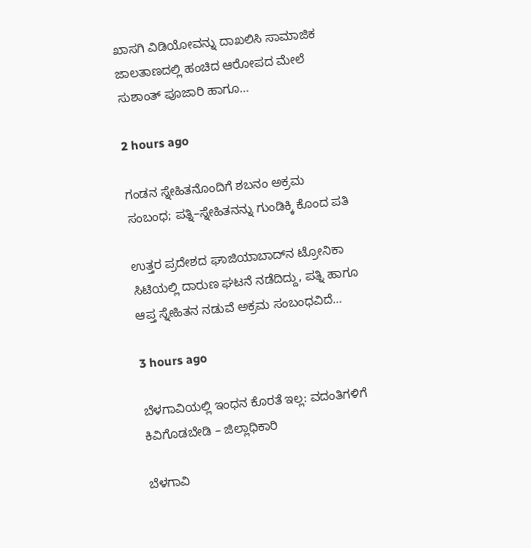ಖಾಸಗಿ ವಿಡಿಯೋವನ್ನು ದಾಖಲಿಸಿ ಸಾಮಾಜಿಕ ಜಾಲತಾಣದಲ್ಲಿ ಹಂಚಿದ ಆರೋಪದ ಮೇಲೆ ಸುಶಾಂತ್ ಪೂಜಾರಿ ಹಾಗೂ…

2 hours ago

ಗಂಡನ ಸ್ನೇಹಿತನೊಂದಿಗೆ ಶಬನಂ ಅಕ್ರಮ ಸಂಬಂಧ; ಪತ್ನಿ–ಸ್ನೇಹಿತನನ್ನು ಗುಂಡಿಕ್ಕಿ ಕೊಂದ ಪತಿ

ಉತ್ತರ ಪ್ರದೇಶದ ಘಾಜಿಯಾಬಾದ್‌ನ ಟ್ರೋನಿಕಾ ಸಿಟಿಯಲ್ಲಿ ದಾರುಣ ಘಟನೆ ನಡೆದಿದ್ದು, ಪತ್ನಿ ಹಾಗೂ ಆಪ್ತ ಸ್ನೇಹಿತನ ನಡುವೆ ಅಕ್ರಮ ಸಂಬಂಧವಿದೆ…

3 hours ago

ಬೆಳಗಾವಿಯಲ್ಲಿ ಇಂಧನ ಕೊರತೆ ಇಲ್ಲ: ವದಂತಿಗಳಿಗೆ ಕಿವಿಗೊಡಬೇಡಿ – ಜಿಲ್ಲಾಧಿಕಾರಿ

ಬೆಳಗಾವಿ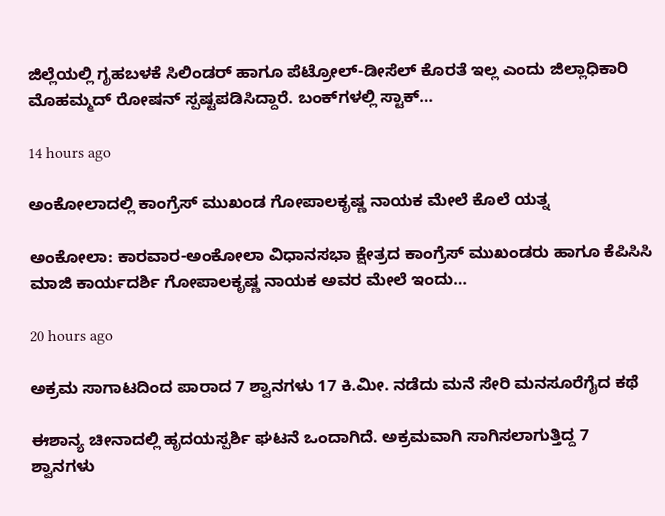ಜಿಲ್ಲೆಯಲ್ಲಿ ಗೃಹಬಳಕೆ ಸಿಲಿಂಡರ್ ಹಾಗೂ ಪೆಟ್ರೋಲ್-ಡೀಸೆಲ್ ಕೊರತೆ ಇಲ್ಲ ಎಂದು ಜಿಲ್ಲಾಧಿಕಾರಿ ಮೊಹಮ್ಮದ್ ರೋಷನ್ ಸ್ಪಷ್ಟಪಡಿಸಿದ್ದಾರೆ. ಬಂಕ್‌ಗಳಲ್ಲಿ ಸ್ಟಾಕ್…

14 hours ago

ಅಂಕೋಲಾದಲ್ಲಿ ಕಾಂಗ್ರೆಸ್ ಮುಖಂಡ ಗೋಪಾಲಕೃಷ್ಣ ನಾಯಕ ಮೇಲೆ ಕೊಲೆ ಯತ್ನ

ಅಂಕೋಲಾ: ಕಾರವಾರ-ಅಂಕೋಲಾ ವಿಧಾನಸಭಾ ಕ್ಷೇತ್ರದ ಕಾಂಗ್ರೆಸ್ ಮುಖಂಡರು ಹಾಗೂ ಕೆಪಿಸಿಸಿ ಮಾಜಿ ಕಾರ್ಯದರ್ಶಿ ಗೋಪಾಲಕೃಷ್ಣ ನಾಯಕ ಅವರ ಮೇಲೆ ಇಂದು…

20 hours ago

ಅಕ್ರಮ ಸಾಗಾಟದಿಂದ ಪಾರಾದ 7 ಶ್ವಾನಗಳು 17 ಕಿ.ಮೀ. ನಡೆದು ಮನೆ ಸೇರಿ ಮನಸೂರೆಗೈದ ಕಥೆ

ಈಶಾನ್ಯ ಚೀನಾದಲ್ಲಿ ಹೃದಯಸ್ಪರ್ಶಿ ಘಟನೆ ಒಂದಾಗಿದೆ. ಅಕ್ರಮವಾಗಿ ಸಾಗಿಸಲಾಗುತ್ತಿದ್ದ 7 ಶ್ವಾನಗಳು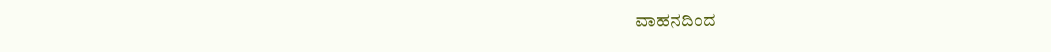ವಾಹನದಿಂದ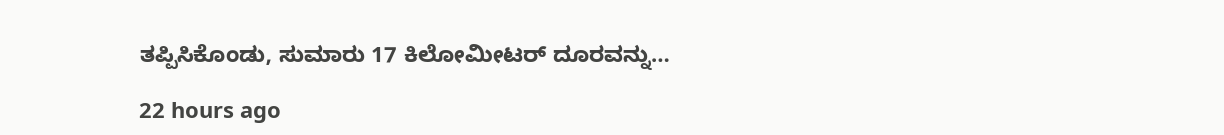ತಪ್ಪಿಸಿಕೊಂಡು, ಸುಮಾರು 17 ಕಿಲೋಮೀಟರ್‌ ದೂರವನ್ನು…

22 hours ago